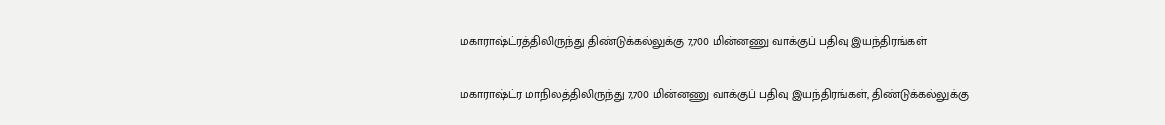மகாராஷ்ட்ரத்திலிருந்து திண்டுக்கல்லுக்கு 7,700 மின்னணு வாக்குப் பதிவு இயந்திரங்கள்

மகாராஷ்ட்ர மாநிலத்திலிருந்து 7,700 மின்னணு வாக்குப் பதிவு இயந்திரங்கள், திண்டுக்கல்லுக்கு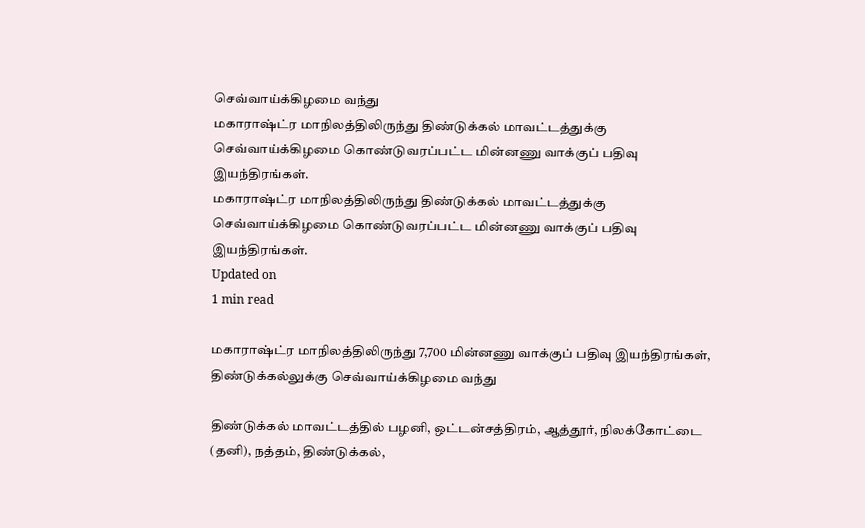செவ்வாய்க்கிழமை வந்து
மகாராஷ்ட்ர மாநிலத்திலிருந்து திண்டுக்கல் மாவட்டத்துக்கு செவ்வாய்க்கிழமை கொண்டுவரப்பட்ட மின்னணு வாக்குப் பதிவு இயந்திரங்கள்.
மகாராஷ்ட்ர மாநிலத்திலிருந்து திண்டுக்கல் மாவட்டத்துக்கு செவ்வாய்க்கிழமை கொண்டுவரப்பட்ட மின்னணு வாக்குப் பதிவு இயந்திரங்கள்.
Updated on
1 min read

மகாராஷ்ட்ர மாநிலத்திலிருந்து 7,700 மின்னணு வாக்குப் பதிவு இயந்திரங்கள், திண்டுக்கல்லுக்கு செவ்வாய்க்கிழமை வந்து

திண்டுக்கல் மாவட்டத்தில் பழனி, ஒட்டன்சத்திரம், ஆத்தூர், நிலக்கோட்டை (தனி), நத்தம், திண்டுக்கல்,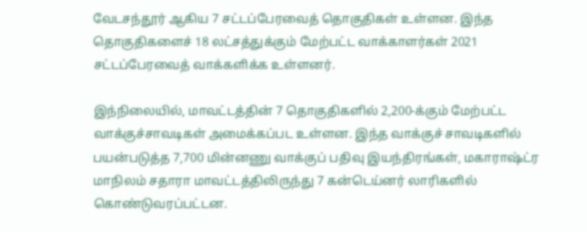வேடசந்தூர் ஆகிய 7 சட்டப்பேரவைத் தொகுதிகள் உள்ளன. இந்த தொகுதிகளைச் 18 லட்சத்துக்கும் மேற்பட்ட வாக்காளர்கள் 2021 சட்டப்பேரவைத் வாக்களிக்க உள்ளனர்.

இந்நிலையில், மாவட்டத்தின் 7 தொகுதிகளில் 2,200-க்கும் மேற்பட்ட வாக்குச்சாவடிகள் அமைக்கப்பட உள்ளன. இந்த வாக்குச் சாவடிகளில் பயன்படுத்த 7,700 மின்னணு வாக்குப் பதிவு இயந்திரங்கள், மகாராஷ்ட்ர மாநிலம் சதாரா மாவட்டத்திலிருந்து 7 கன்டெய்னர் லாரிகளில் கொண்டுவரப்பட்டன.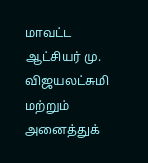மாவட்ட ஆட்சியர் மு. விஜயலட்சுமி மற்றும் அனைத்துக்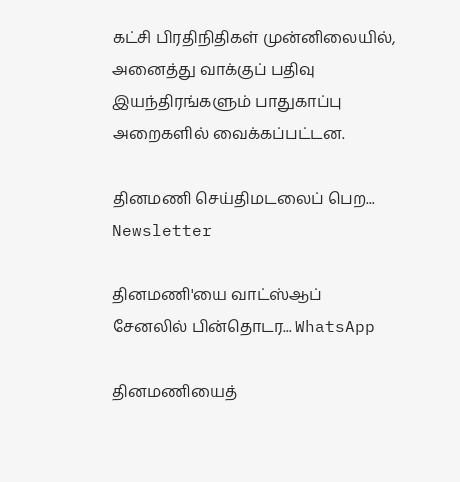கட்சி பிரதிநிதிகள் முன்னிலையில், அனைத்து வாக்குப் பதிவு இயந்திரங்களும் பாதுகாப்பு அறைகளில் வைக்கப்பட்டன.

தினமணி செய்திமடலைப் பெற... Newsletter

தினமணி'யை வாட்ஸ்ஆப் சேனலில் பின்தொடர... WhatsApp

தினமணியைத்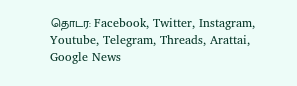தொடர: Facebook, Twitter, Instagram, Youtube, Telegram, Threads, Arattai, Google News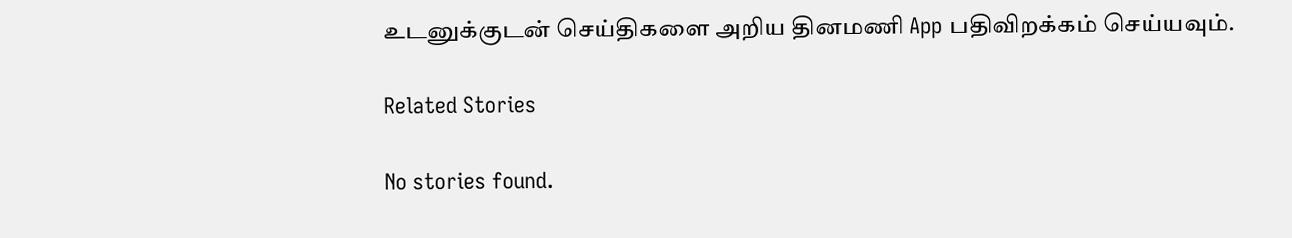உடனுக்குடன் செய்திகளை அறிய தினமணி App பதிவிறக்கம் செய்யவும்.

Related Stories

No stories found.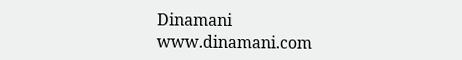Dinamani
www.dinamani.com